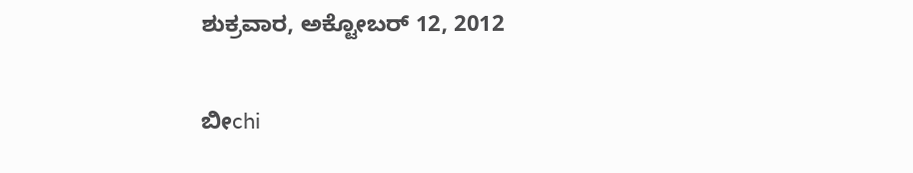ಶುಕ್ರವಾರ, ಅಕ್ಟೋಬರ್ 12, 2012


ಬೀchi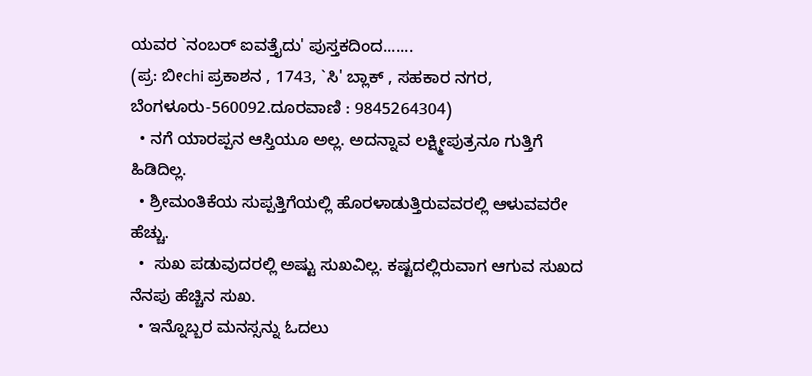ಯವರ `ನಂಬರ್ ಐವತ್ತೈದು' ಪುಸ್ತಕದಿಂದ.......
(ಪ್ರ: ಬೀchi ಪ್ರಕಾಶನ , 1743, `ಸಿ' ಬ್ಲಾಕ್ , ಸಹಕಾರ ನಗರ, ಬೆಂಗಳೂರು-560092.ದೂರವಾಣಿ : 9845264304)
  • ನಗೆ ಯಾರಪ್ಪನ ಆಸ್ತಿಯೂ ಅಲ್ಲ. ಅದನ್ನಾವ ಲಕ್ಷ್ಮೀಪುತ್ರನೂ ಗುತ್ತಿಗೆ ಹಿಡಿದಿಲ್ಲ.
  • ಶ್ರೀಮಂತಿಕೆಯ ಸುಪ್ಪತ್ತಿಗೆಯಲ್ಲಿ ಹೊರಳಾಡುತ್ತಿರುವವರಲ್ಲಿ ಆಳುವವರೇ  ಹೆಚ್ಚು.
  •  ಸುಖ ಪಡುವುದರಲ್ಲಿ ಅಷ್ಟು ಸುಖವಿಲ್ಲ. ಕಷ್ಟದಲ್ಲಿರುವಾಗ ಆಗುವ ಸುಖದ ನೆನಪು ಹೆಚ್ಚಿನ ಸುಖ.
  • ಇನ್ನೊಬ್ಬರ ಮನಸ್ಸನ್ನು ಓದಲು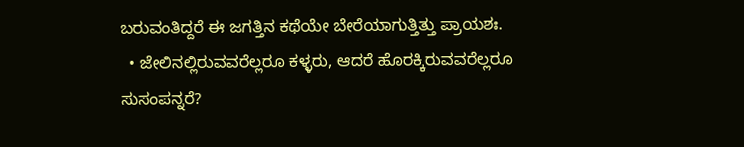ಬರುವಂತಿದ್ದರೆ ಈ ಜಗತ್ತಿನ ಕಥೆಯೇ ಬೇರೆಯಾಗುತ್ತಿತ್ತು ಪ್ರಾಯಶಃ.
  • ಜೇಲಿನಲ್ಲಿರುವವರೆಲ್ಲರೂ ಕಳ್ಳರು, ಆದರೆ ಹೊರಕ್ಕಿರುವವರೆಲ್ಲರೂ ಸುಸಂಪನ್ನರೆ?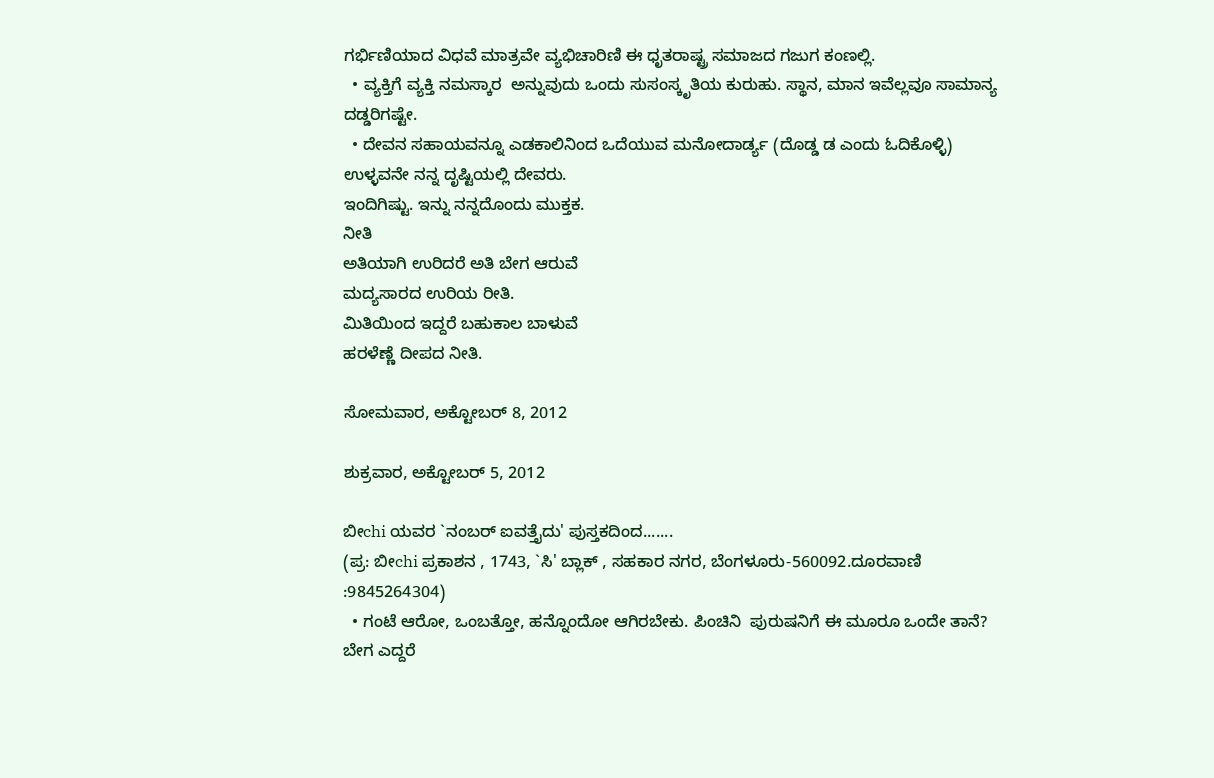ಗರ್ಭಿಣಿಯಾದ ವಿಧವೆ ಮಾತ್ರವೇ ವ್ಯಭಿಚಾರಿಣಿ ಈ ಧೃತರಾಷ್ಟ್ರ ಸಮಾಜದ ಗಜುಗ ಕಂಣಲ್ಲಿ.
  • ವ್ಯಕ್ತಿಗೆ ವ್ಯಕ್ತಿ ನಮಸ್ಕಾರ  ಅನ್ನುವುದು ಒಂದು ಸುಸಂಸ್ಕೃತಿಯ ಕುರುಹು. ಸ್ಥಾನ, ಮಾನ ಇವೆಲ್ಲವೂ ಸಾಮಾನ್ಯ ದಡ್ಡರಿಗಷ್ಟೇ.
  • ದೇವನ ಸಹಾಯವನ್ನೂ ಎಡಕಾಲಿನಿಂದ ಒದೆಯುವ ಮನೋದಾರ್ಡ್ಯ (ದೊಡ್ಡ ಡ ಎಂದು ಓದಿಕೊಳ್ಳಿ) ಉಳ್ಳವನೇ ನನ್ನ ದೃಷ್ಟಿಯಲ್ಲಿ ದೇವರು.
ಇಂದಿಗಿಷ್ಟು. ಇನ್ನು ನನ್ನದೊಂದು ಮುಕ್ತಕ.
ನೀತಿ
ಅತಿಯಾಗಿ ಉರಿದರೆ ಅತಿ ಬೇಗ ಆರುವೆ
ಮದ್ಯಸಾರದ ಉರಿಯ ರೀತಿ.
ಮಿತಿಯಿಂದ ಇದ್ದರೆ ಬಹುಕಾಲ ಬಾಳುವೆ
ಹರಳೆಣ್ಣೆ ದೀಪದ ನೀತಿ.

ಸೋಮವಾರ, ಅಕ್ಟೋಬರ್ 8, 2012

ಶುಕ್ರವಾರ, ಅಕ್ಟೋಬರ್ 5, 2012

ಬೀchi ಯವರ `ನಂಬರ್ ಐವತ್ತೈದು' ಪುಸ್ತಕದಿಂದ.......
(ಪ್ರ: ಬೀchi ಪ್ರಕಾಶನ , 1743, `ಸಿ' ಬ್ಲಾಕ್ , ಸಹಕಾರ ನಗರ, ಬೆಂಗಳೂರು-560092.ದೂರವಾಣಿ :9845264304)
  • ಗಂಟೆ ಆರೋ, ಒಂಬತ್ತೋ, ಹನ್ನೊಂದೋ ಆಗಿರಬೇಕು. ಪಿಂಚಿನಿ  ಪುರುಷನಿಗೆ ಈ ಮೂರೂ ಒಂದೇ ತಾನೆ?  ಬೇಗ ಎದ್ದರೆ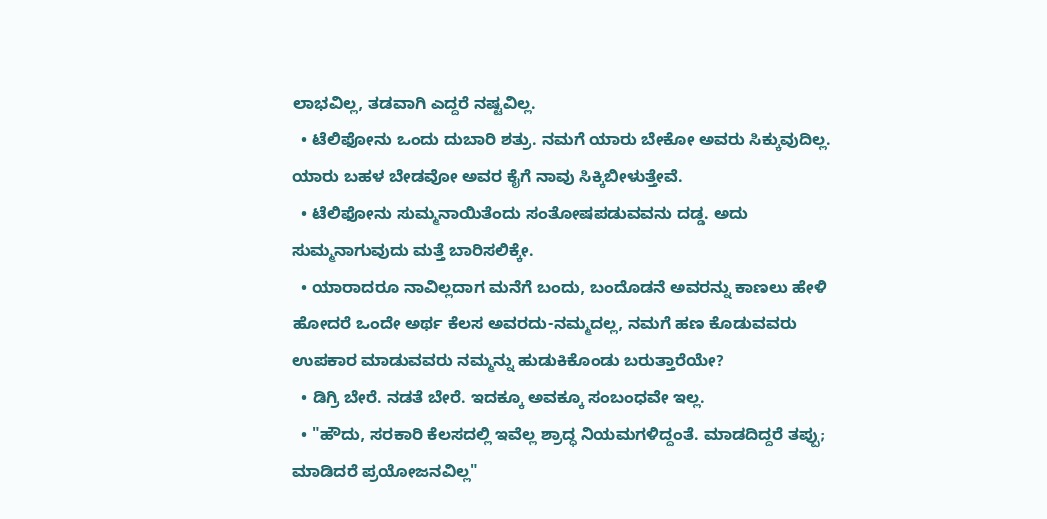ಲಾಭವಿಲ್ಲ, ತಡವಾಗಿ ಎದ್ದರೆ ನಷ್ಟವಿಲ್ಲ.
  • ಟೆಲಿಫೋನು ಒಂದು ದುಬಾರಿ ಶತ್ರು. ನಮಗೆ ಯಾರು ಬೇಕೋ ಅವರು ಸಿಕ್ಕುವುದಿಲ್ಲ. ಯಾರು ಬಹಳ ಬೇಡವೋ ಅವರ ಕೈಗೆ ನಾವು ಸಿಕ್ಕಿಬೀಳುತ್ತೇವೆ.
  • ಟೆಲಿಫೋನು ಸುಮ್ಮನಾಯಿತೆಂದು ಸಂತೋಷಪಡುವವನು ದಡ್ಡ. ಅದು ಸುಮ್ಮನಾಗುವುದು ಮತ್ತೆ ಬಾರಿಸಲಿಕ್ಕೇ.
  • ಯಾರಾದರೂ ನಾವಿಲ್ಲದಾಗ ಮನೆಗೆ ಬಂದು, ಬಂದೊಡನೆ ಅವರನ್ನು ಕಾಣಲು ಹೇಳಿ ಹೋದರೆ ಒಂದೇ ಅರ್ಥ ಕೆಲಸ ಅವರದು-ನಮ್ಮದಲ್ಲ, ನಮಗೆ ಹಣ ಕೊಡುವವರು ಉಪಕಾರ ಮಾಡುವವರು ನಮ್ಮನ್ನು ಹುಡುಕಿಕೊಂಡು ಬರುತ್ತಾರೆಯೇ?
  • ಡಿಗ್ರಿ ಬೇರೆ. ನಡತೆ ಬೇರೆ. ಇದಕ್ಕೂ ಅವಕ್ಕೂ ಸಂಬಂಧವೇ ಇಲ್ಲ.
  • "ಹೌದು, ಸರಕಾರಿ ಕೆಲಸದಲ್ಲಿ ಇವೆಲ್ಲ ಶ್ರಾದ್ಧ ನಿಯಮಗಳಿದ್ದಂತೆ. ಮಾಡದಿದ್ದರೆ ತಪ್ಪು; ಮಾಡಿದರೆ ಪ್ರಯೋಜನವಿಲ್ಲ"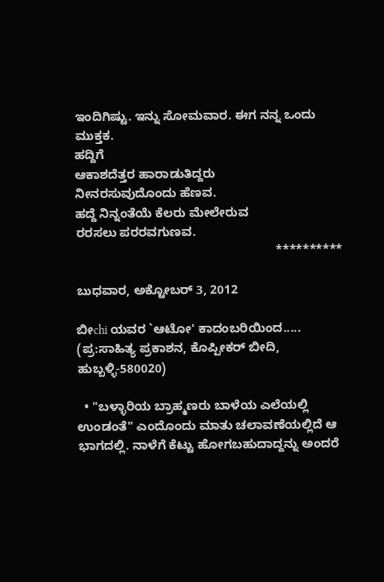ಇಂದಿಗಿಷ್ಟು. ಇನ್ನು ಸೋಮವಾರ. ಈಗ ನನ್ನ ಒಂದು ಮುಕ್ತಕ.
ಹದ್ದಿಗೆ
ಆಕಾಶದೆತ್ತರ ಹಾರಾಡುತಿದ್ದರು
ನೀನರಸುವುದೊಂದು ಹೆಣವ.
ಹದ್ದೆ ನಿನ್ನಂತೆಯೆ ಕೆಲರು ಮೇಲೇರುವ
ರರಸಲು ಪರರವಗುಣವ.
                                                          **********

ಬುಧವಾರ, ಅಕ್ಟೋಬರ್ 3, 2012

ಬೀchi ಯವರ `ಆಟೋ' ಕಾದಂಬರಿಯಿಂದ.....
(ಪ್ರ:ಸಾಹಿತ್ಯ ಪ್ರಕಾಶನ, ಕೊಪ್ಪೀಕರ್ ಬೀದಿ, ಹುಬ್ಬಳ್ಳಿ-580020)

  • "ಬಳ್ಳಾರಿಯ ಬ್ರಾಹ್ಮಣರು ಬಾಳೆಯ ಎಲೆಯಲ್ಲಿ ಉಂಡಂತೆ" ಎಂದೊಂದು ಮಾತು ಚಲಾವಣೆಯಲ್ಲಿದೆ ಆ ಭಾಗದಲ್ಲಿ. ನಾಳೆಗೆ ಕೆಟ್ಟು ಹೋಗಬಹುದಾದ್ದನ್ನು ಅಂದರೆ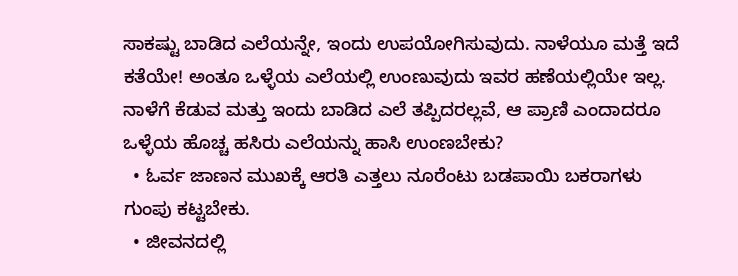ಸಾಕಷ್ಟು ಬಾಡಿದ ಎಲೆಯನ್ನೇ, ಇಂದು ಉಪಯೋಗಿಸುವುದು. ನಾಳೆಯೂ ಮತ್ತೆ ಇದೆ ಕತೆಯೇ! ಅಂತೂ ಒಳ್ಳೆಯ ಎಲೆಯಲ್ಲಿ ಉಂಣುವುದು ಇವರ ಹಣೆಯಲ್ಲಿಯೇ ಇಲ್ಲ. ನಾಳೆಗೆ ಕೆಡುವ ಮತ್ತು ಇಂದು ಬಾಡಿದ ಎಲೆ ತಪ್ಪಿದರಲ್ಲವೆ, ಆ ಪ್ರಾಣಿ ಎಂದಾದರೂ ಒಳ್ಳೆಯ ಹೊಚ್ಚ ಹಸಿರು ಎಲೆಯನ್ನು ಹಾಸಿ ಉಂಣಬೇಕು?
  • ಓರ್ವ ಜಾಣನ ಮುಖಕ್ಕೆ ಆರತಿ ಎತ್ತಲು ನೂರೆಂಟು ಬಡಪಾಯಿ ಬಕರಾಗಳು ಗುಂಪು ಕಟ್ಟಬೇಕು.
  • ಜೀವನದಲ್ಲಿ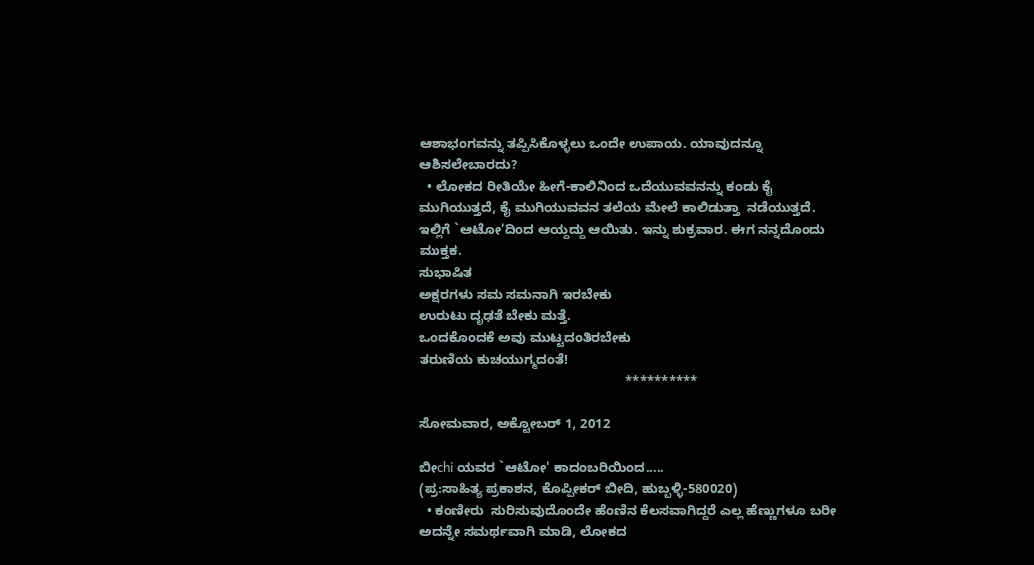ಆಶಾಭಂಗವನ್ನು ತಪ್ಪಿಸಿಕೊಳ್ಳಲು ಒಂದೇ ಉಪಾಯ. ಯಾವುದನ್ನೂ ಆಶಿಸಲೇಬಾರದು?
  • ಲೋಕದ ರೀತಿಯೇ ಹೀಗೆ-ಕಾಲಿನಿಂದ ಒದೆಯುವವನನ್ನು ಕಂಡು ಕೈ ಮುಗಿಯುತ್ತದೆ, ಕೈ ಮುಗಿಯುವವನ ತಲೆಯ ಮೇಲೆ ಕಾಲಿಡುತ್ತಾ  ನಡೆಯುತ್ತದೆ.
ಇಲ್ಲಿಗೆ `ಆಟೋ'ದಿಂದ ಆಯ್ದದ್ದು ಆಯಿತು. ಇನ್ನು ಶುಕ್ರವಾರ. ಈಗ ನನ್ನದೊಂದು ಮುಕ್ತಕ.
ಸುಭಾಷಿತ
ಅಕ್ಷರಗಳು ಸಮ ಸಮನಾಗಿ ಇರಬೇಕು
ಉರುಟು ದೃಢತೆ ಬೇಕು ಮತ್ತೆ.
ಒಂದಕೊಂದಕೆ ಅವು ಮುಟ್ಟದಂತಿರಬೇಕು
ತರುಣಿಯ ಕುಚಯುಗ್ಮದಂತೆ!
                                                       **********

ಸೋಮವಾರ, ಅಕ್ಟೋಬರ್ 1, 2012

ಬೀchi ಯವರ `ಆಟೋ' ಕಾದಂಬರಿಯಿಂದ.....
(ಪ್ರ:ಸಾಹಿತ್ಯ ಪ್ರಕಾಶನ, ಕೊಪ್ಪೀಕರ್ ಬೀದಿ, ಹುಬ್ಬಳ್ಳಿ-580020)
  • ಕಂಣೀರು  ಸುರಿಸುವುದೊಂದೇ ಹೆಂಣಿನ ಕೆಲಸವಾಗಿದ್ದರೆ ಎಲ್ಲ ಹೆಣ್ಣುಗಳೂ ಬರೀ ಅದನ್ನೇ ಸಮರ್ಥವಾಗಿ ಮಾಡಿ, ಲೋಕದ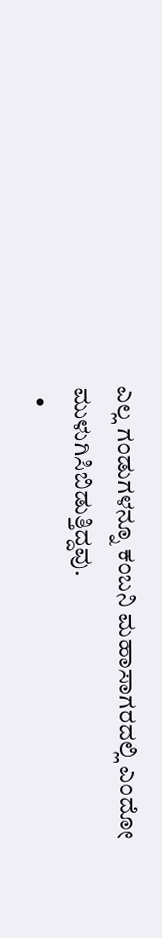ಎಲ್ಲ ಗಂಡುಗಳನ್ನೂ ಕಂಬನಿ ಮಹಾಸಾಗರದಲ್ಲಿ ಎಂದೋ ಮುಳುಗಿಸಿಬಿಡುತ್ತಿದ್ದವು.
  •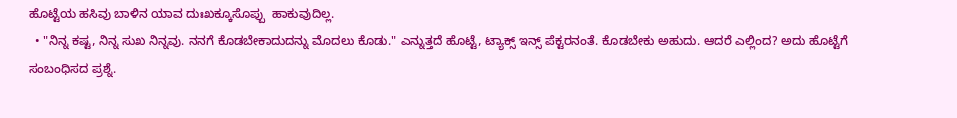ಹೊಟ್ಟೆಯ ಹಸಿವು ಬಾಳಿನ ಯಾವ ದುಃಖಕ್ಕೂಸೊಪ್ಪು  ಹಾಕುವುದಿಲ್ಲ.
  • "ನಿನ್ನ ಕಷ್ಟ, ನಿನ್ನ ಸುಖ ನಿನ್ನವು. ನನಗೆ ಕೊಡಬೇಕಾದುದನ್ನು ಮೊದಲು ಕೊಡು." ಎನ್ನುತ್ತದೆ ಹೊಟ್ಟೆ, ಟ್ಯಾಕ್ಸ್ ಇನ್ಸ್ ಪೆಕ್ಟರನಂತೆ. ಕೊಡಬೇಕು ಅಹುದು. ಆದರೆ ಎಲ್ಲಿಂದ? ಅದು ಹೊಟ್ಟೆಗೆ ಸಂಬಂಧಿಸದ ಪ್ರಶ್ನೆ.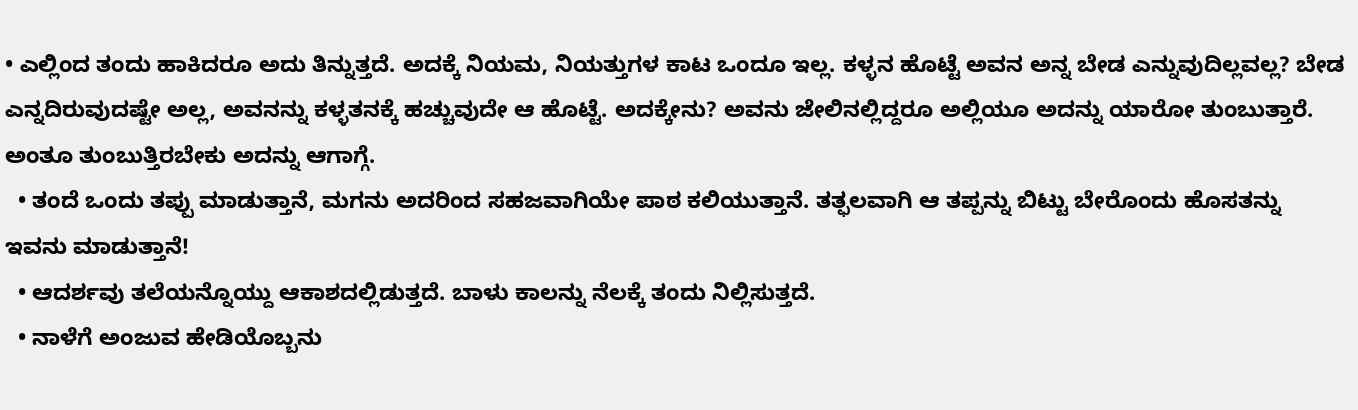• ಎಲ್ಲಿಂದ ತಂದು ಹಾಕಿದರೂ ಅದು ತಿನ್ನುತ್ತದೆ. ಅದಕ್ಕೆ ನಿಯಮ, ನಿಯತ್ತುಗಳ ಕಾಟ ಒಂದೂ ಇಲ್ಲ. ಕಳ್ಳನ ಹೊಟ್ಟೆ ಅವನ ಅನ್ನ ಬೇಡ ಎನ್ನುವುದಿಲ್ಲವಲ್ಲ? ಬೇಡ ಎನ್ನದಿರುವುದಷ್ಟೇ ಅಲ್ಲ, ಅವನನ್ನು ಕಳ್ಳತನಕ್ಕೆ ಹಚ್ಚುವುದೇ ಆ ಹೊಟ್ಟೆ. ಅದಕ್ಕೇನು? ಅವನು ಜೇಲಿನಲ್ಲಿದ್ದರೂ ಅಲ್ಲಿಯೂ ಅದನ್ನು ಯಾರೋ ತುಂಬುತ್ತಾರೆ. ಅಂತೂ ತುಂಬುತ್ತಿರಬೇಕು ಅದನ್ನು ಆಗಾಗ್ಗೆ.
  • ತಂದೆ ಒಂದು ತಪ್ಪು ಮಾಡುತ್ತಾನೆ, ಮಗನು ಅದರಿಂದ ಸಹಜವಾಗಿಯೇ ಪಾಠ ಕಲಿಯುತ್ತಾನೆ. ತತ್ಫಲವಾಗಿ ಆ ತಪ್ಪನ್ನು ಬಿಟ್ಟು ಬೇರೊಂದು ಹೊಸತನ್ನು ಇವನು ಮಾಡುತ್ತಾನೆ!
  • ಆದರ್ಶವು ತಲೆಯನ್ನೊಯ್ದು ಆಕಾಶದಲ್ಲಿಡುತ್ತದೆ. ಬಾಳು ಕಾಲನ್ನು ನೆಲಕ್ಕೆ ತಂದು ನಿಲ್ಲಿಸುತ್ತದೆ.
  • ನಾಳೆಗೆ ಅಂಜುವ ಹೇಡಿಯೊಬ್ಬನು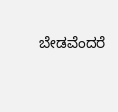ಬೇಡವೆಂದರೆ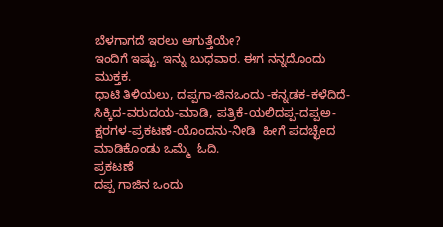ಬೆಳಗಾಗದೆ ಇರಲು ಆಗುತ್ತೆಯೇ?
ಇಂದಿಗೆ ಇಷ್ಟು. ಇನ್ನು ಬುಧವಾರ. ಈಗ ನನ್ನದೊಂದು ಮುಕ್ತಕ.
ಧಾಟಿ ತಿಳಿಯಲು, ದಪ್ಪಗಾ-ಜಿನಒಂದು -ಕನ್ನಡಕ-ಕಳೆದಿದೆ-ಸಿಕ್ಕಿದ-ವರುದಯ-ಮಾಡಿ, ಪತ್ರಿಕೆ-ಯಲಿದಪ್ಪ-ದಪ್ಪಅ-ಕ್ಷರಗಳ-ಪ್ರಕಟಣೆ-ಯೊಂದನು-ನೀಡಿ  ಹೀಗೆ ಪದಚ್ಛೆeದ ಮಾಡಿಕೊಂಡು ಒಮ್ಮೆ  ಓದಿ.
ಪ್ರಕಟಣೆ
ದಪ್ಪ ಗಾಜಿನ ಒಂದು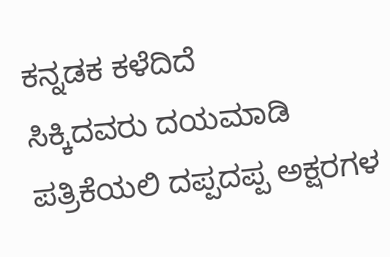ಕನ್ನಡಕ ಕಳೆದಿದೆ
ಸಿಕ್ಕಿದವರು ದಯಮಾಡಿ
ಪತ್ರಿಕೆಯಲಿ ದಪ್ಪದಪ್ಪ ಅಕ್ಷರಗಳ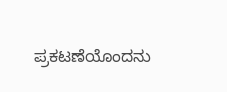ಪ್ರಕಟಣೆಯೊಂದನು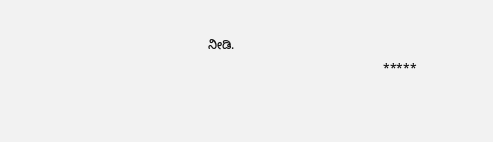ನೀಡಿ.
                                                   *****